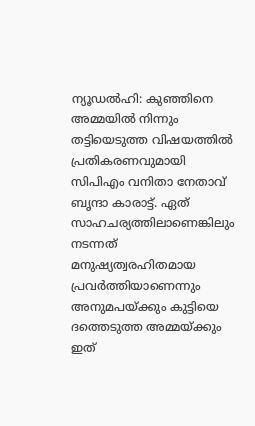ന്യൂഡൽഹി: കുഞ്ഞിനെ അമ്മയിൽ നിന്നും തട്ടിയെടുത്ത വിഷയത്തിൽ പ്രതികരണവുമായി സിപിഎം വനിതാ നേതാവ് ബൃന്ദാ കാരാട്ട്. ഏത് സാഹചര്യത്തിലാണെങ്കിലും നടന്നത് മനുഷ്യത്വരഹിതമായ പ്രവർത്തിയാണെന്നും അനുമപയ്ക്കും കുട്ടിയെ ദത്തെടുത്ത അമ്മയ്ക്കും ഇത്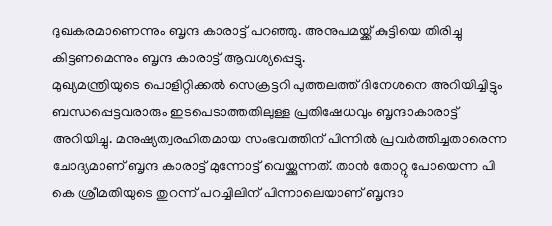ദുഖകരമാണെന്നും ബൃന്ദ കാരാട്ട് പറഞ്ഞു. അനുപമയ്ക്ക് കുട്ടിയെ തിരിച്ചു കിട്ടണമെന്നും ബൃന്ദ കാരാട്ട് ആവശ്യപ്പെട്ടു.
മുഖ്യമന്ത്രിയുടെ പൊളിറ്റിക്കൽ സെക്രട്ടറി പുത്തലത്ത് ദിനേശനെ അറിയിച്ചിട്ടും ബന്ധപ്പെട്ടവരാരും ഇടപെടാത്തതിലുള്ള പ്രതിഷേധവും ബൃന്ദാകാരാട്ട് അറിയിച്ചു. മനുഷ്യത്വരഹിതമായ സംഭവത്തിന് പിന്നിൽ പ്രവർത്തിച്ചതാരെന്ന ചോദ്യമാണ് ബൃന്ദ കാരാട്ട് മുന്നോട്ട് വെയ്ക്കുന്നത്. താൻ തോറ്റു പോയെന്ന പി കെ ശ്രീമതിയുടെ തുറന്ന് പറച്ചിലിന് പിന്നാലെയാണ് ബൃന്ദാ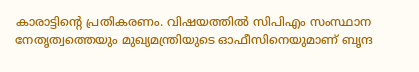കാരാട്ടിന്റെ പ്രതികരണം. വിഷയത്തിൽ സിപിഎം സംസ്ഥാന നേതൃത്വത്തെയും മുഖ്യമന്ത്രിയുടെ ഓഫീസിനെയുമാണ് ബൃന്ദ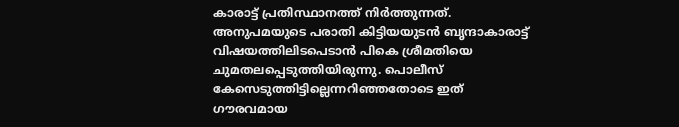കാരാട്ട് പ്രതിസ്ഥാനത്ത് നിർത്തുന്നത്.
അനുപമയുടെ പരാതി കിട്ടിയയുടൻ ബൃന്ദാകാരാട്ട് വിഷയത്തിലിടപെടാൻ പികെ ശ്രീമതിയെ ചുമതലപ്പെടുത്തിയിരുന്നു. പൊലീസ് കേസെടുത്തിട്ടില്ലെന്നറിഞ്ഞതോടെ ഇത് ഗൗരവമായ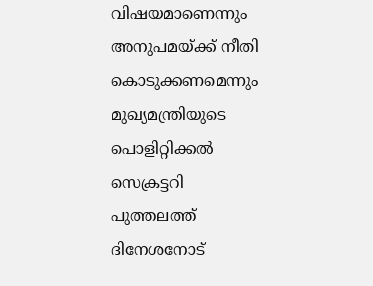വിഷയമാണെന്നും അനുപമയ്ക്ക് നീതി കൊടുക്കണമെന്നും മുഖ്യമന്ത്രിയുടെ പൊളിറ്റിക്കൽ സെക്രട്ടറി പുത്തലത്ത് ദിനേശനോട്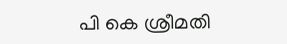പി കെ ശ്രീമതി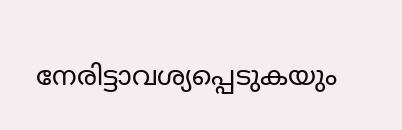നേരിട്ടാവശ്യപ്പെടുകയും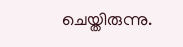ചെയ്തിരുന്നു.